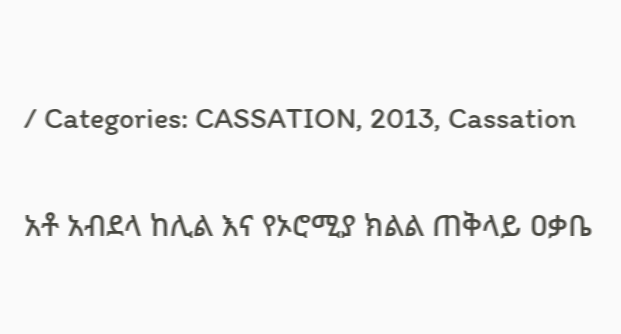/ Categories: CASSATION, 2013, Cassation

አቶ አብደላ ከሊል እና የኦሮሚያ ክልል ጠቅላይ ዐቃቤ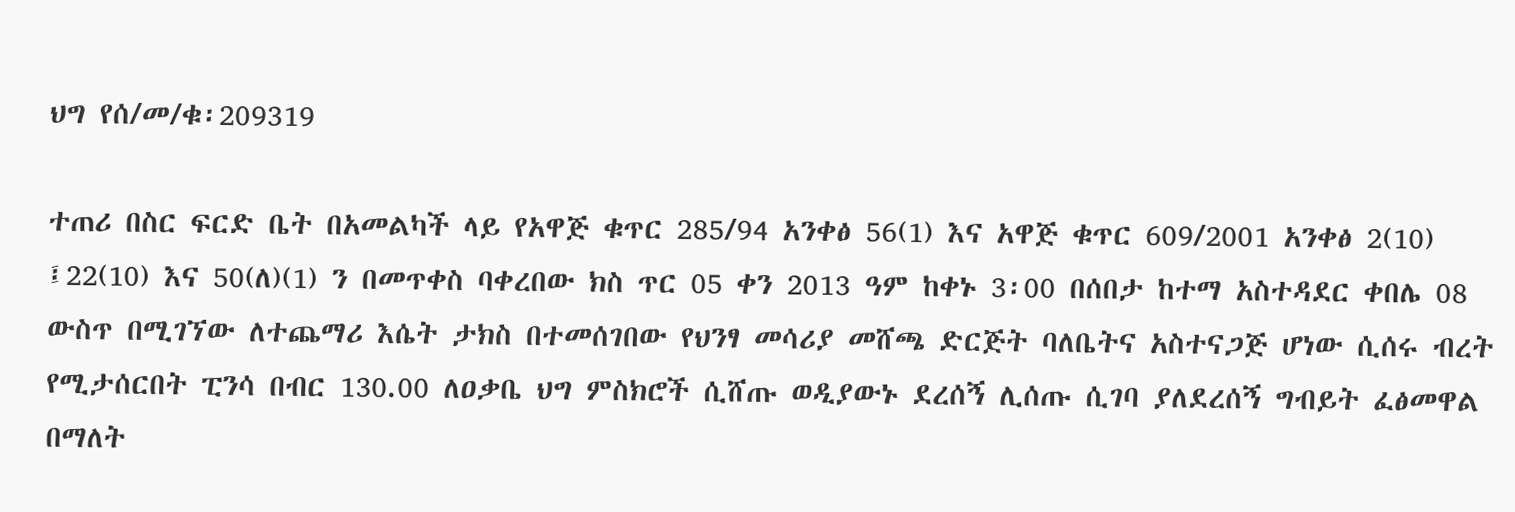ህግ የሰ/መ/ቁ፡209319

ተጠሪ በስር ፍርድ ቤት በአመልካች ላይ የአዋጅ ቁጥር 285/94 አንቀፅ 56(1) እና አዋጅ ቁጥር 609/2001 አንቀፅ 2(10) ፤22(10) እና 50(ለ)(1) ን በመጥቀስ ባቀረበው ክስ ጥር 05 ቀን 2013 ዓም ከቀኑ 3፡00 በሰበታ ከተማ አስተዳደር ቀበሌ 08 ውስጥ በሚገኘው ለተጨማሪ እሴት ታክስ በተመሰገበው የህንፃ መሳሪያ መሸጫ ድርጅት ባለቤትና አስተናጋጅ ሆነው ሲሰሩ ብረት የሚታሰርበት ፒንሳ በብር 130.00 ለዐቃቤ ህግ ምስክሮች ሲሸጡ ወዲያውኑ ደረሰኝ ሊሰጡ ሲገባ ያለደረሰኝ ግብይት ፈፅመዋል በማለት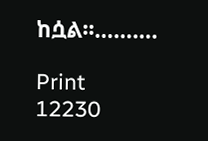ከሷል፡፡……….

Print
12230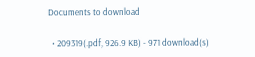Documents to download

  • 209319(.pdf, 926.9 KB) - 971 download(s)